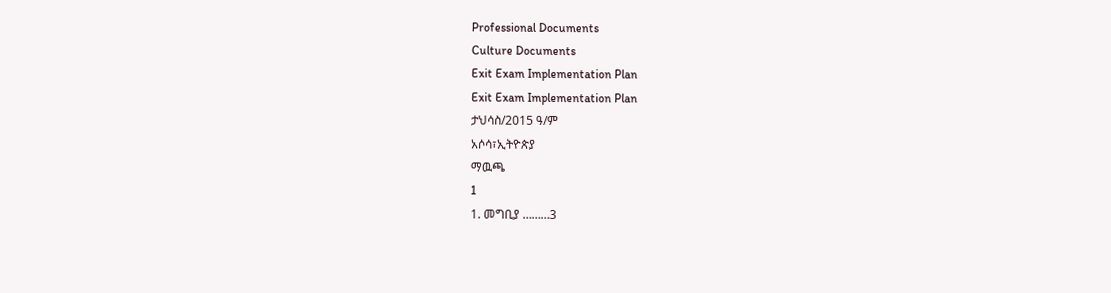Professional Documents
Culture Documents
Exit Exam Implementation Plan
Exit Exam Implementation Plan
ታህሳስ/2015 ዓ/ም
አሶሳ፣ኢትዮጵያ
ማዉጫ
1
1. መግቢያ ………3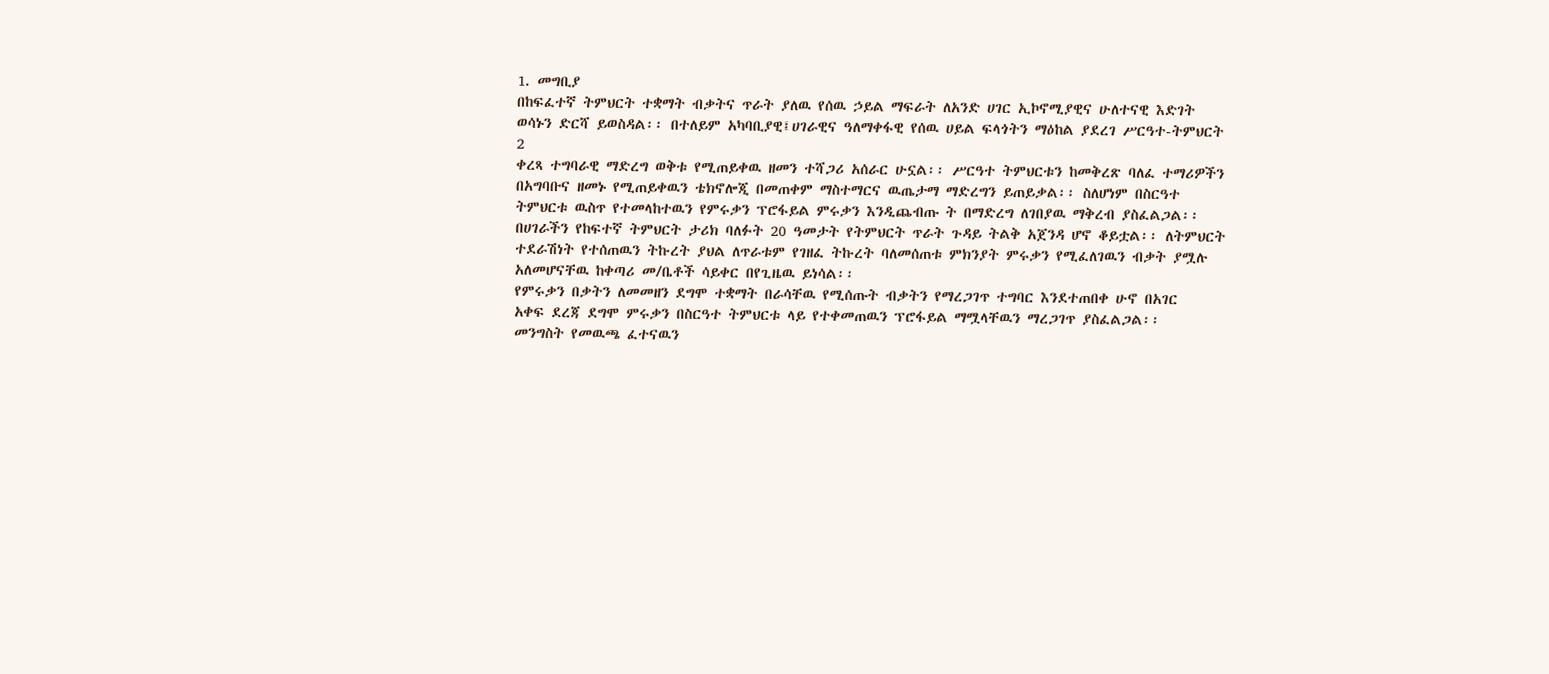1. መግቢያ
በከፍፈተኛ ትምህርት ተቋማት ብቃትና ጥራት ያለዉ የሰዉ ኃይል ማፍራት ለአንድ ሀገር ኢኮኖሚያዊና ሁለተናዊ እድገት
ወሳኑን ድርሻ ይወስዳል፡፡ በተለይም አካባቢያዊ፤ሀገራዊና ዓለማቀፋዊ የሰዉ ሀይል ፍላጎትን ማዕከል ያደረገ ሥርዓተ-ትምህርት
2
ቀረጻ ተግባራዊ ማድረግ ወቅቱ የሚጠይቀዉ ዘመን ተሻጋሪ አሰራር ሁኗል፡፡ ሥርዓተ ትምህርቱን ከመቅረጽ ባለፈ ተማሪዎችን
በአግባቡና ዘመኑ የሚጠይቀዉን ቴክኖሎጂ በመጠቀም ማስተማርና ዉጤታማ ማድረግን ይጠይቃል፡፡ ስለሆነም በስርዓተ
ትምህርቱ ዉስጥ የተመላከተዉን የምሩቃን ፕሮፋይል ምሩቃን እንዲጨብጡ ት በማድረግ ለገበያዉ ማቅረብ ያስፈልጋል፡፡
በሀገራችን የከፍተኛ ትምህርት ታሪክ ባለፉት 20 ዓመታት የትምህርት ጥራት ጉዳይ ትልቅ አጀንዳ ሆኖ ቆይቷል፡፡ ለትምህርት
ተደራሽነት የተሰጠዉን ትኩረት ያህል ለጥራቱም የገዘፈ ትኩረት ባለመሰጠቱ ምክንያት ምሩቃን የሚፈለገዉን ብቃት ያሟሉ
አለመሆናቸዉ ከቀጣሪ መ/ቤቶች ሳይቀር በየጊዜዉ ይነሳል፡፡
የምሩቃን በቃትን ለመመዘን ደግሞ ተቋማት በራሳቸዉ የሚሰጡት ብቃትን የማረጋገጥ ተግባር እንደተጠበቀ ሁኖ በአገር
አቀፍ ደረጃ ደግሞ ምሩቃን በስርዓተ ትምህርቱ ላይ የተቀመጠዉን ፕሮፋይል ማሟላቸዉን ማረጋገጥ ያስፈልጋል፡፡
መንግስት የመዉጫ ፈተናዉን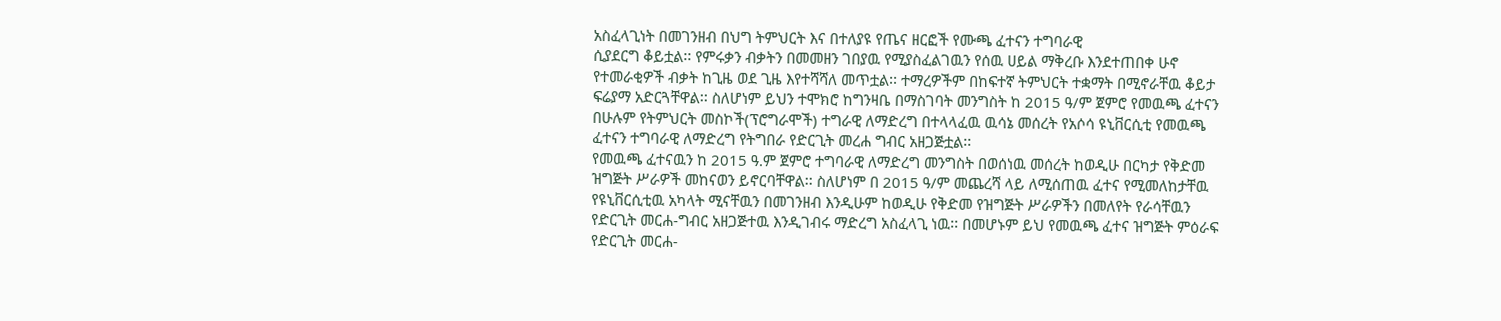አስፈላጊነት በመገንዘብ በህግ ትምህርት እና በተለያዩ የጤና ዘርፎች የሙጫ ፈተናን ተግባራዊ
ሲያደርግ ቆይቷል፡፡ የምሩቃን ብቃትን በመመዘን ገበያዉ የሚያስፈልገዉን የሰዉ ሀይል ማቅረቡ እንደተጠበቀ ሁኖ
የተመራቂዎች ብቃት ከጊዜ ወደ ጊዜ እየተሻሻለ መጥቷል፡፡ ተማረዎችም በከፍተኛ ትምህርት ተቋማት በሚኖራቸዉ ቆይታ
ፍሬያማ አድርጓቸዋል፡፡ ስለሆነም ይህን ተሞክሮ ከግንዛቤ በማስገባት መንግስት ከ 2015 ዓ/ም ጀምሮ የመዉጫ ፈተናን
በሁሉም የትምህርት መስኮች(ፕሮግራሞች) ተግራዊ ለማድረግ በተላላፈዉ ዉሳኔ መሰረት የአሶሳ ዩኒቨርሲቲ የመዉጫ
ፈተናን ተግባራዊ ለማድረግ የትግበራ የድርጊት መረሐ ግብር አዘጋጅቷል፡፡
የመዉጫ ፈተናዉን ከ 2015 ዓ.ም ጀምሮ ተግባራዊ ለማድረግ መንግስት በወሰነዉ መሰረት ከወዲሁ በርካታ የቅድመ
ዝግጅት ሥራዎች መከናወን ይኖርባቸዋል፡፡ ስለሆነም በ 2015 ዓ/ም መጨረሻ ላይ ለሚሰጠዉ ፈተና የሚመለከታቸዉ
የዩኒቨርሲቲዉ አካላት ሚናቸዉን በመገንዘብ እንዲሁም ከወዲሁ የቅድመ የዝግጅት ሥራዎችን በመለየት የራሳቸዉን
የድርጊት መርሐ-ግብር አዘጋጅተዉ እንዲገብሩ ማድረግ አስፈላጊ ነዉ፡፡ በመሆኑም ይህ የመዉጫ ፈተና ዝግጅት ምዕራፍ
የድርጊት መርሐ-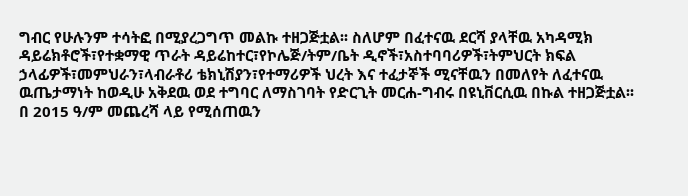ግብር የሁሉንም ተሳትፎ በሚያረጋግጥ መልኩ ተዘጋጅቷል፡፡ ስለሆም በፈተናዉ ደርሻ ያላቸዉ አካዳሚክ
ዳይሬክቶሮች፣የተቋማዊ ጥራት ዳይሬከተር፣የኮሌጅ/ትም/ቤት ዲኖች፣አስተባባሪዎች፣ትምህርት ክፍል
ኃላፊዎች፣መምህራን፣ላብራቶሪ ቴክኒሽያን፣የተማሪዎች ህረት እና ተፈታኞች ሚናቸዉን በመለየት ለፈተናዉ
ዉጤታማነት ከወዲሁ አቅደዉ ወደ ተግባር ለማስገባት የድርጊት መርሐ-ግብሩ በዩኒቨርሲዉ በኩል ተዘጋጅቷል፡፡
በ 2015 ዓ/ም መጨረሻ ላይ የሚሰጠዉን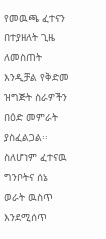የመዉጫ ፈተናን በተያዘለት ጊዜ ለመስጠት እንዲቻል የቅድመ
ዝግጅት ስራዎችን በዕድ መምራት ያስፈልጋል፡፡ ስለሆነም ፈተናዉ ግንቦትና ሰኔ ወራት ዉስጥ እንደሚሰጥ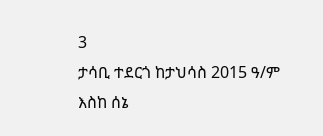3
ታሳቢ ተደርጎ ከታህሳስ 2015 ዓ/ም እስከ ሰኔ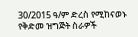30/2015 ዓ/ም ድረስ የሚከናወኑ የቅድመ ዝግጅት ስራዎች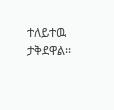ተለይተዉ ታቅደዋል፡፡